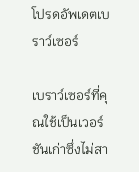โปรดอัพเดตเบราว์เซอร์

เบราว์เซอร์ที่คุณใช้เป็นเวอร์ชันเก่าซึ่งไม่สา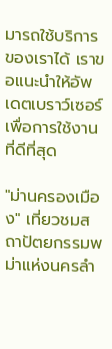มารถใช้บริการของเราได้ เราขอแนะนำให้อัพเดตเบราว์เซอร์เพื่อการใช้งานที่ดีที่สุด

"ม่านครองเมือง" เที่ยวชมสถาปัตยกรรมพม่าแห่งนครลำ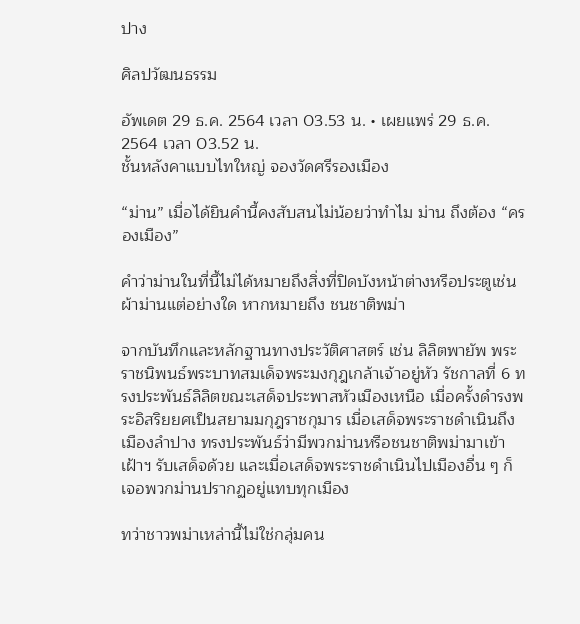ปาง

ศิลปวัฒนธรรม

อัพเดต 29 ธ.ค. 2564 เวลา 03.53 น. • เผยแพร่ 29 ธ.ค. 2564 เวลา 03.52 น.
ชั้นหลังคาแบบไทใหญ่ จองวัดศรีรองเมือง

“ม่าน” เมื่อได้ยินคำนี้คงสับสนไม่น้อยว่าทำไม ม่าน ถึงต้อง “ครองเมือง”

คำว่าม่านในที่นี้ไม่ได้หมายถึงสิ่งที่ปิดบังหน้าต่างหรือประตูเช่นผ้าม่านแต่อย่างใด หากหมายถึง ชนชาติพม่า

จากบันทึกและหลักฐานทางประวัติศาสตร์ เช่น ลิลิตพายัพ พระราชนิพนธ์พระบาทสมเด็จพระมงกุฎเกล้าเจ้าอยู่หัว รัชกาลที่ 6 ทรงประพันธ์ลิลิตขณะเสด็จประพาสหัวเมืองเหนือ เมื่อครั้งดำรงพระอิสริยยศเป็นสยามมกุฎราชกุมาร เมื่อเสด็จพระราชดำเนินถึงเมืองลำปาง ทรงประพันธ์ว่ามีพวกม่านหรือชนชาติพม่ามาเข้าเฝ้าฯ รับเสด็จด้วย และเมื่อเสด็จพระราชดำเนินไปเมืองอื่น ๆ ก็เจอพวกม่านปรากฏอยู่แทบทุกเมือง

ทว่าชาวพม่าเหล่านี้ไม่ใช่กลุ่มคน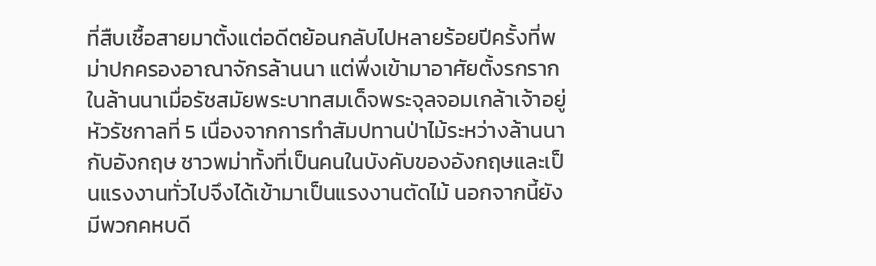ที่สืบเชื้อสายมาตั้งแต่อดีตย้อนกลับไปหลายร้อยปีครั้งที่พม่าปกครองอาณาจักรล้านนา แต่พึ่งเข้ามาอาศัยตั้งรกรากในล้านนาเมื่อรัชสมัยพระบาทสมเด็จพระจุลจอมเกล้าเจ้าอยู่หัวรัชกาลที่ 5 เนื่องจากการทำสัมปทานป่าไม้ระหว่างล้านนากับอังกฤษ ชาวพม่าทั้งที่เป็นคนในบังคับของอังกฤษและเป็นแรงงานทั่วไปจึงได้เข้ามาเป็นแรงงานตัดไม้ นอกจากนี้ยังมีพวกคหบดี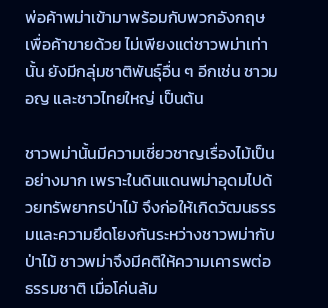พ่อค้าพม่าเข้ามาพร้อมกับพวกอังกฤษเพื่อค้าขายด้วย ไม่เพียงแต่ชาวพม่าเท่านั้น ยังมีกลุ่มชาติพันธุ์อื่น ๆ อีกเช่น ชาวมอญ และชาวไทยใหญ่ เป็นต้น

ชาวพม่านั้นมีความเชี่ยวชาญเรื่องไม้เป็นอย่างมาก เพราะในดินแดนพม่าอุดมไปด้วยทรัพยากรป่าไม้ จึงก่อให้เกิดวัฒนธรรมและความยึดโยงกันระหว่างชาวพม่ากับป่าไม้ ชาวพม่าจึงมีคติให้ความเคารพต่อธรรมชาติ เมื่อโค่นล้ม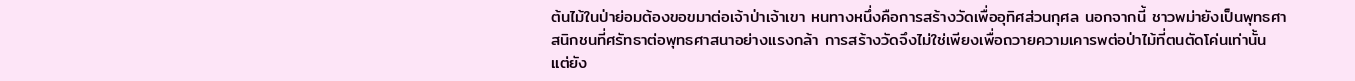ต้นไม้ในป่าย่อมต้องขอขมาต่อเจ้าป่าเจ้าเขา หนทางหนึ่งคือการสร้างวัดเพื่ออุทิศส่วนกุศล นอกจากนี้ ชาวพม่ายังเป็นพุทธศาสนิกชนที่ศรัทธาต่อพุทธศาสนาอย่างแรงกล้า การสร้างวัดจึงไม่ใช่เพียงเพื่อถวายความเคารพต่อป่าไม้ที่ตนตัดโค่นเท่านั้น แต่ยัง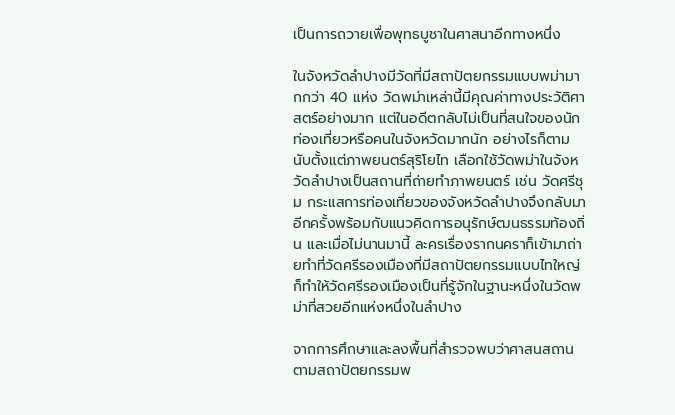เป็นการถวายเพื่อพุทธบูชาในศาสนาอีกทางหนึ่ง

ในจังหวัดลำปางมีวัดที่มีสถาปัตยกรรมแบบพม่ามากกว่า 40 แห่ง วัดพม่าเหล่านี้มีคุณค่าทางประวัติศาสตร์อย่างมาก แต่ในอดีตกลับไม่เป็นที่สนใจของนักท่องเที่ยวหรือคนในจังหวัดมากนัก อย่างไรก็ตาม นับตั้งแต่ภาพยนตร์สุริโยไท เลือกใช้วัดพม่าในจังหวัดลำปางเป็นสถานที่ถ่ายทำภาพยนตร์ เช่น วัดศรีชุม กระแสการท่องเที่ยวของจังหวัดลำปางจึงกลับมาอีกครั้งพร้อมกับแนวคิดการอนุรักษ์ฒนธรรมท้องถิ่น และเมื่อไม่นานมานี้ ละครเรื่องรากนคราก็เข้ามาถ่ายทำที่วัดศรีรองเมืองที่มีสถาปัตยกรรมแบบไทใหญ่ ก็ทำให้วัดศรีรองเมืองเป็นที่รู้จักในฐานะหนึ่งในวัดพม่าที่สวยอีกแห่งหนึ่งในลำปาง

จากการศึกษาและลงพื้นที่สำรวจพบว่าศาสนสถานตามสถาปัตยกรรมพ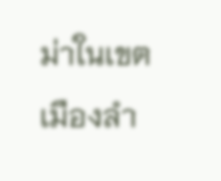ม่าในเขตเมืองลำ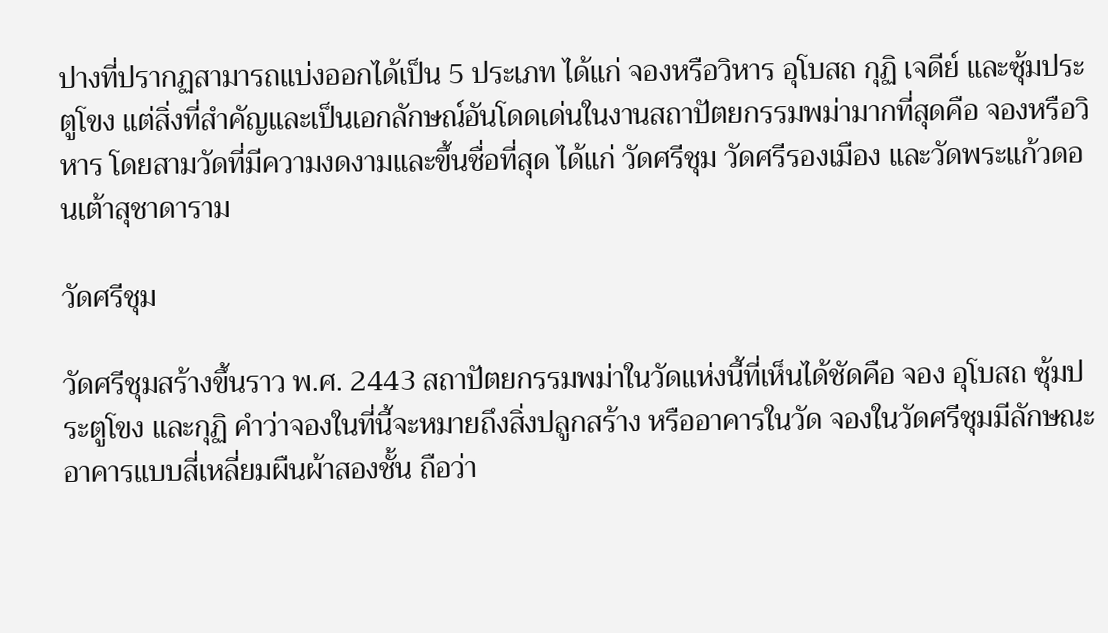ปางที่ปรากฏสามารถแบ่งออกได้เป็น 5 ประเภท ได้แก่ จองหรือวิหาร อุโบสถ กุฏิ เจดีย์ และซุ้มประตูโขง แต่สิ่งที่สำคัญและเป็นเอกลักษณ์อันโดดเด่นในงานสถาปัตยกรรมพม่ามากที่สุดคือ จองหรือวิหาร โดยสามวัดที่มีความงดงามและขึ้นชื่อที่สุด ได้แก่ วัดศรีชุม วัดศรีรองเมือง และวัดพระแก้วดอนเต้าสุชาดาราม

วัดศรีชุม

วัดศรีชุมสร้างขึ้นราว พ.ศ. 2443 สถาปัตยกรรมพม่าในวัดแห่งนี้ที่เห็นได้ชัดคือ จอง อุโบสถ ซุ้มประตูโขง และกุฏิ คำว่าจองในที่นี้จะหมายถึงสิ่งปลูกสร้าง หรืออาคารในวัด จองในวัดศรีชุมมีลักษณะอาคารแบบสี่เหลี่ยมผืนผ้าสองชั้น ถือว่า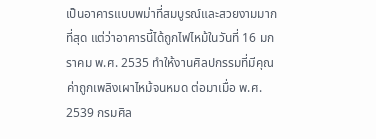เป็นอาคารแบบพม่าที่สมบูรณ์และสวยงามมากที่สุด แต่ว่าอาคารนี้ได้ถูกไฟไหม้ในวันที่ 16 มกราคม พ.ศ. 2535 ทำให้งานศิลปกรรมที่มีคุณค่าถูกเพลิงเผาไหม้จนหมด ต่อมาเมื่อ พ.ศ. 2539 กรมศิล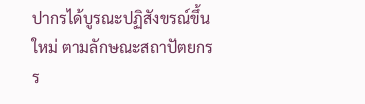ปากรได้บูรณะปฏิสังขรณ์ขึ้นใหม่ ตามลักษณะสถาปัตยกรร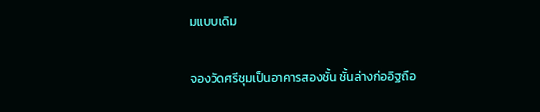มแบบเดิม

จองวัดศรีชุมเป็นอาคารสองชั้น ชั้นล่างก่ออิฐถือ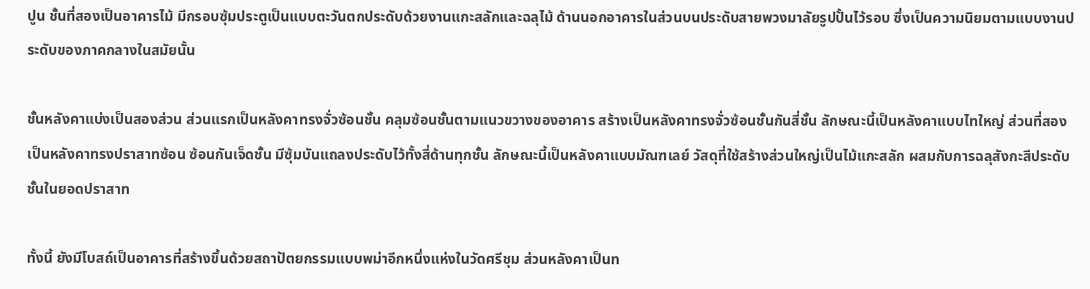ปูน ชั้นที่สองเป็นอาคารไม้ มีกรอบซุ้มประตูเป็นแบบตะวันตกประดับด้วยงานแกะสลักและฉลุไม้ ด้านนอกอาคารในส่วนบนประดับสายพวงมาลัยรูปปั้นไว้รอบ ซึ่งเป็นความนิยมตามแบบงานประดับของภาคกลางในสมัยนั้น

ชั้นหลังคาแบ่งเป็นสองส่วน ส่วนแรกเป็นหลังคาทรงจั่วซ้อนชั้น คลุมซ้อนชั้นตามแนวขวางของอาคาร สร้างเป็นหลังคาทรงจั่วซ้อนชั้นกันสี่ชั้น ลักษณะนี้เป็นหลังคาแบบไทใหญ่ ส่วนที่สองเป็นหลังคาทรงปราสาทซ้อน ซ้อนกันเจ็ดชั้น มีซุ้มบันแถลงประดับไว้ทั้งสี่ด้านทุกชั้น ลักษณะนี้เป็นหลังคาแบบมัณฑเลย์ วัสดุที่ใช้สร้างส่วนใหญ่เป็นไม้แกะสลัก ผสมกับการฉลุสังกะสีประดับชั้นในยอดปราสาท

ทั้งนี้ ยังมีโบสถ์เป็นอาคารที่สร้างขึ้นด้วยสถาปัตยกรรมแบบพม่าอีกหนึ่งแห่งในวัดศรีชุม ส่วนหลังคาเป็นท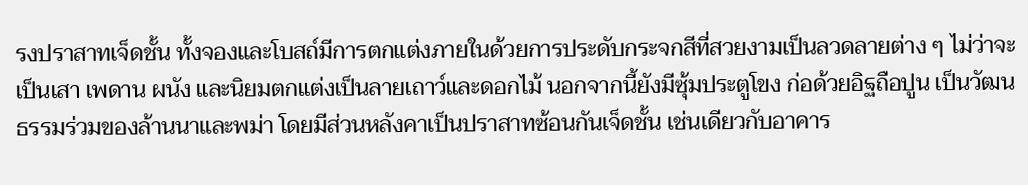รงปราสาทเจ็ดชั้น ทั้งจองและโบสถ์มีการตกแต่งภายในด้วยการประดับกระจกสีที่สวยงามเป็นลวดลายต่าง ๆ ไม่ว่าจะเป็นเสา เพดาน ผนัง และนิยมตกแต่งเป็นลายเถาว์และดอกไม้ นอกจากนี้ยังมีซุ้มประตูโขง ก่อด้วยอิฐถือปูน เป็นวัฒนธรรมร่วมของล้านนาและพม่า โดยมีส่วนหลังคาเป็นปราสาทซ้อนกันเจ็ดชั้น เช่นเดียวกับอาคาร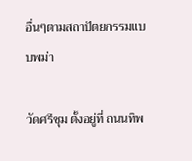อื่นๆตามสถาปัตยกรรมแบบพม่า

วัดศรีชุม ตั้งอยู่ที่ ถนนทิพ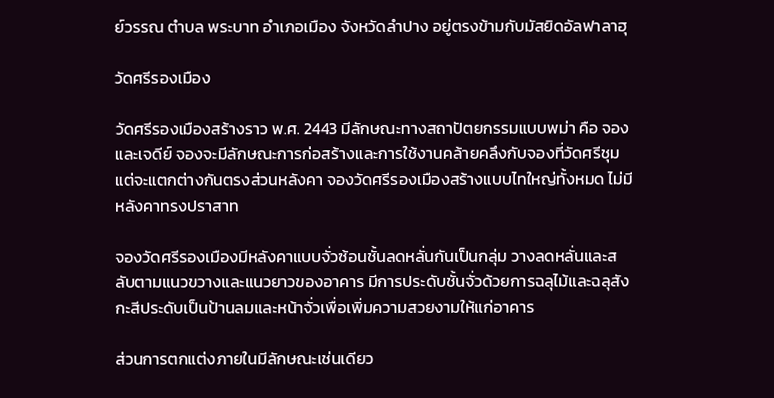ย์วรรณ ตำบล พระบาท อำเภอเมือง จังหวัดลำปาง อยู่ตรงข้ามกับมัสยิดอัลฟาลาฮุ

วัดศรีรองเมือง

วัดศรีรองเมืองสร้างราว พ.ศ. 2443 มีลักษณะทางสถาปัตยกรรมแบบพม่า คือ จองและเจดีย์ จองจะมีลักษณะการก่อสร้างและการใช้งานคล้ายคลึงกับจองที่วัดศรีชุม แต่จะแตกต่างกันตรงส่วนหลังคา จองวัดศรีรองเมืองสร้างแบบไทใหญ่ทั้งหมด ไม่มีหลังคาทรงปราสาท

จองวัดศรีรองเมืองมีหลังคาแบบจั่วซ้อนชั้นลดหลั่นกันเป็นกลุ่ม วางลดหลั่นและสลับตามแนวขวางและแนวยาวของอาคาร มีการประดับชั้นจั่วด้วยการฉลุไม้และฉลุสังกะสีประดับเป็นป้านลมและหน้าจั่วเพื่อเพิ่มความสวยงามให้แก่อาคาร

ส่วนการตกแต่งภายในมีลักษณะเช่นเดียว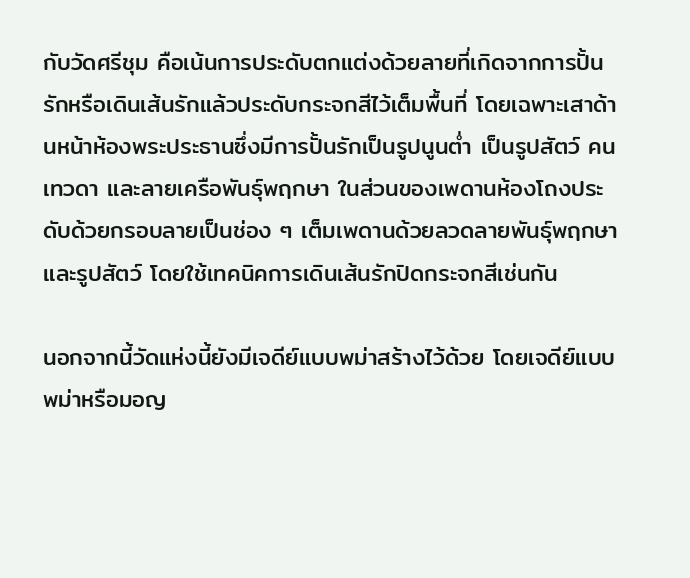กับวัดศรีชุม คือเน้นการประดับตกแต่งด้วยลายที่เกิดจากการปั้นรักหรือเดินเส้นรักแล้วประดับกระจกสีไว้เต็มพื้นที่ โดยเฉพาะเสาด้านหน้าห้องพระประธานซึ่งมีการปั้นรักเป็นรูปนูนต่ำ เป็นรูปสัตว์ คน เทวดา และลายเครือพันธุ์พฤกษา ในส่วนของเพดานห้องโถงประดับด้วยกรอบลายเป็นช่อง ๆ เต็มเพดานด้วยลวดลายพันธุ์พฤกษา และรูปสัตว์ โดยใช้เทคนิคการเดินเส้นรักปิดกระจกสีเช่นกัน

นอกจากนี้วัดแห่งนี้ยังมีเจดีย์แบบพม่าสร้างไว้ด้วย โดยเจดีย์แบบพม่าหรือมอญ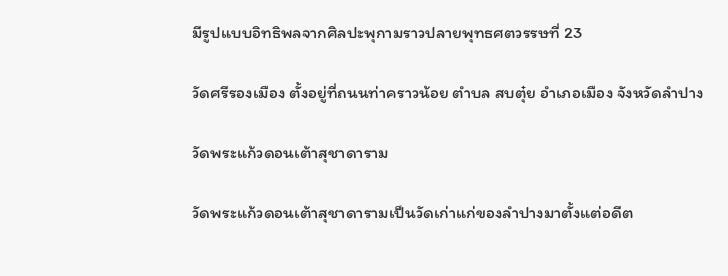มีรูปแบบอิทธิพลจากศิลปะพุกามราวปลายพุทธศตวรรษที่ 23

วัดศรีรองเมือง ตั้งอยู่ที่ถนนท่าคราวน้อย ตำบล สบตุ๋ย อำเภอเมือง จังหวัดลำปาง

วัดพระแก้วดอนเต้าสุชาดาราม

วัดพระแก้วดอนเต้าสุชาดารามเป็นวัดเก่าแก่ของลำปางมาตั้งแต่อดีต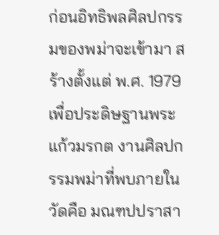ก่อนอิทธิพลศิลปกรรมของพม่าจะเข้ามา สร้างตั้งแต่ พ.ศ. 1979 เพื่อประดิษฐานพระแก้วมรกต งานศิลปกรรมพม่าที่พบภายในวัดคือ มณฑปปราสา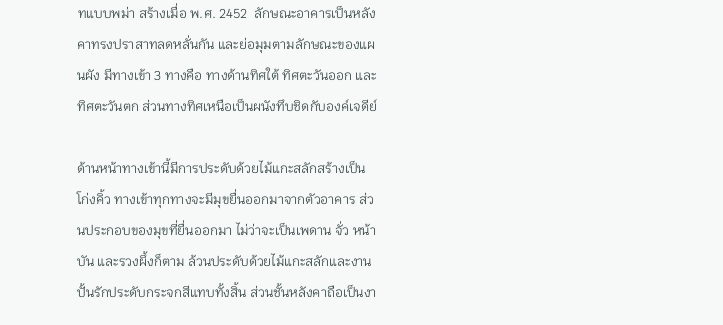ทแบบพม่า สร้างเมื่อ พ.ศ. 2452  ลักษณะอาคารเป็นหลังคาทรงปราสาทลดหลั่นกัน และย่อมุมตามลักษณะของแผนผัง มีทางเข้า 3 ทางคือ ทางด้านทิศใต้ ทิศตะวันออก และทิศตะวันตก ส่วนทางทิศเหนือเป็นผนังทึบชิดกับองค์เจดีย์

ด้านหน้าทางเข้านี้มีการประดับด้วยไม้แกะสลักสร้างเป็นโก่งคิ้ว ทางเข้าทุกทางจะมีมุขยื่นออกมาจากตัวอาคาร ส่วนประกอบของมุขที่ยื่นออกมา ไม่ว่าจะเป็นเพดาน จั่ว หน้าบัน และรวงผึ้งก็ตาม ล้วนประดับด้วยไม้แกะสลักและงานปั้นรักประดับกระจกสีแทบทั้งสิ้น ส่วนชั้นหลังคาถือเป็นงา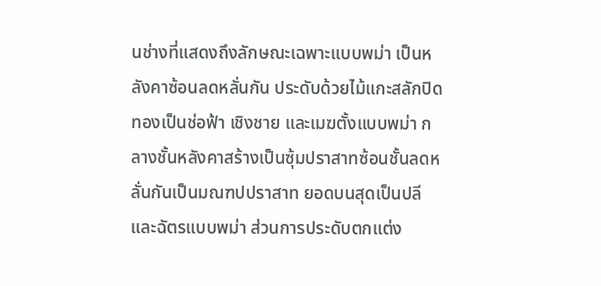นช่างที่แสดงถึงลักษณะเฉพาะแบบพม่า เป็นหลังคาซ้อนลดหลั่นกัน ประดับด้วยไม้แกะสลักปิดทองเป็นช่อฟ้า เชิงชาย และเมฆตั้งแบบพม่า กลางชั้นหลังคาสร้างเป็นซุ้มปราสาทซ้อนชั้นลดหลั่นกันเป็นมณฑปปราสาท ยอดบนสุดเป็นปลีและฉัตรแบบพม่า ส่วนการประดับตกแต่ง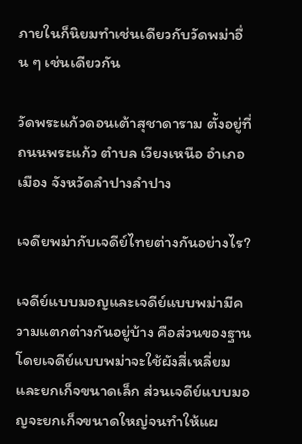ภายในก็นิยมทำเช่นเดียวกับวัดพม่าอื่น ๆ เช่นเดียวกัน

วัดพระแก้วดอนเต้าสุชาดาราม ตั้งอยู่ที่ถนนพระแก้ว ตำบล เวียงเหนือ อำเภอเมือง จังหวัดลำปางลำปาง

เจดียพม่ากับเจดีย์ไทยต่างกันอย่างไร?

เจดีย์แบบมอญและเจดีย์แบบพม่ามีความแตกต่างกันอยู่บ้าง คือส่วนของฐาน โดยเจดีย์แบบพม่าจะใช้ผังสี่เหลี่ยมและยกเก็จขนาดเล็ก ส่วนเจดีย์แบบมอญจะยกเก็จขนาดใหญ่จนทำให้แผ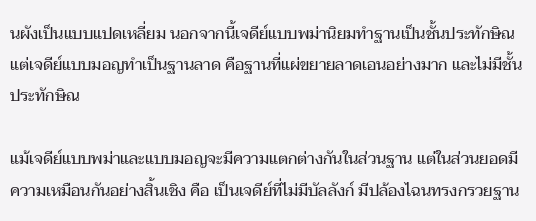นผังเป็นแบบแปดเหลี่ยม นอกจากนี้เจดีย์แบบพม่านิยมทำฐานเป็นชั้นประทักษิณแต่เจดีย์แบบมอญทำเป็นฐานลาด คือฐานที่แผ่ขยายลาดเอนอย่างมาก และไม่มีชั้นประทักษิณ

แม้เจดีย์แบบพม่าและแบบมอญจะมีความแตกต่างกันในส่วนฐาน แต่ในส่วนยอดมีความเหมือนกันอย่างสิ้นเชิง คือ เป็นเจดีย์ที่ไม่มีบัลลังก์ มีปล้องไฉนทรงกรวยฐาน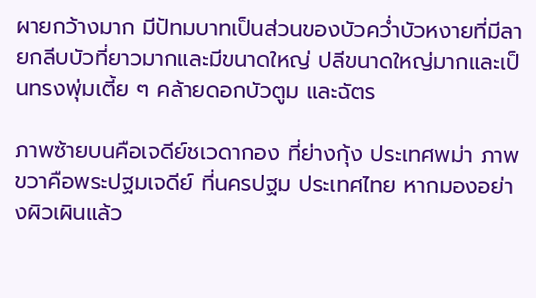ผายกว้างมาก มีปัทมบาทเป็นส่วนของบัวคว่ำบัวหงายที่มีลายกลีบบัวที่ยาวมากและมีขนาดใหญ่ ปลีขนาดใหญ่มากและเป็นทรงพุ่มเตี้ย ๆ คล้ายดอกบัวตูม และฉัตร

ภาพซ้ายบนคือเจดีย์ชเวดากอง ที่ย่างกุ้ง ประเทศพม่า ภาพขวาคือพระปฐมเจดีย์ ที่นครปฐม ประเทศไทย หากมองอย่างผิวเผินแล้ว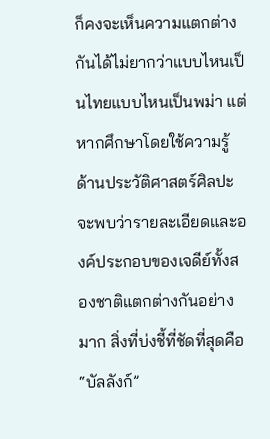ก็คงจะเห็นความแตกต่างกันได้ไม่ยากว่าแบบไหนเป็นไทยแบบไหนเป็นพม่า แต่หากศึกษาโดยใช้ความรู้ด้านประวัติศาสตร์ศิลปะ จะพบว่ารายละเอียดและองค์ประกอบของเจดีย์ทั้งสองชาติแตกต่างกันอย่างมาก สิ่งที่บ่งชี้ที่ชัดที่สุดคือ “บัลลังก์”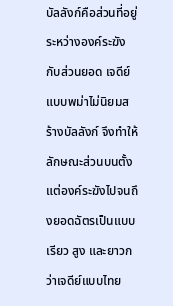บัลลังก์คือส่วนที่อยู่ระหว่างองค์ระฆังกับส่วนยอด เจดีย์แบบพม่าไม่นิยมสร้างบัลลังก์ จึงทำให้ลักษณะส่วนบนตั้งแต่องค์ระฆังไปจนถึงยอดฉัตรเป็นแบบเรียว สูง และยาวกว่าเจดีย์แบบไทย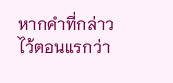หากคำที่กล่าวไว้ตอนแรกว่า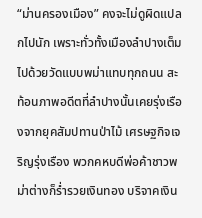“ม่านครองเมือง” คงจะไม่ดูผิดแปลกไปนัก เพราะทั่วทั้งเมืองลำปางเต็มไปด้วยวัดแบบพม่าแทบทุกถนน สะท้อนภาพอดีตที่ลำปางนั้นเคยรุ่งเรืองจากยุคสัมปทานป่าไม้ เศรษฐกิจเจริญรุ่งเรือง พวกคหบดีพ่อค้าชาวพม่าต่างก็ร่ำรวยเงินทอง บริจาคเงิน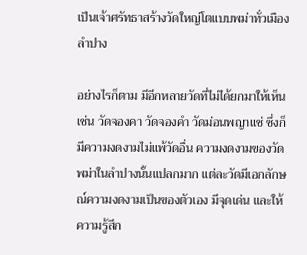เป็นเจ้าศรัทธาสร้างวัดใหญ่โตแบบพม่าทั่วเมืองลำปาง

อย่างไรก็ตาม มีอีกหลายวัดที่ไม่ได้ยกมาให้เห็น เช่น วัดจองคา วัดจองคำ วัดม่อนพญาแช่ ซึ่งก็มีความงดงามไม่แพ้วัดอื่น ความงดงามของวัดพม่าในลำปางนั้นแปลกมาก แต่ละวัดมีเอกลักษณ์ความงดงามเป็นของตัวเอง มีจุดเด่น และให้ความรู้สึก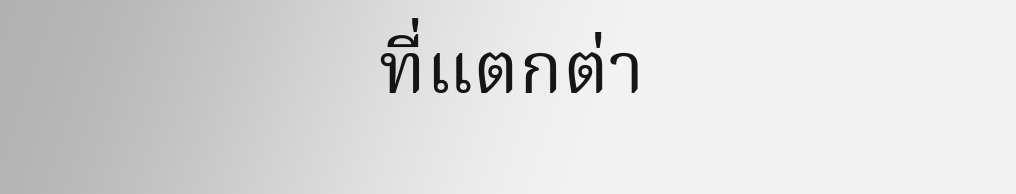ที่แตกต่า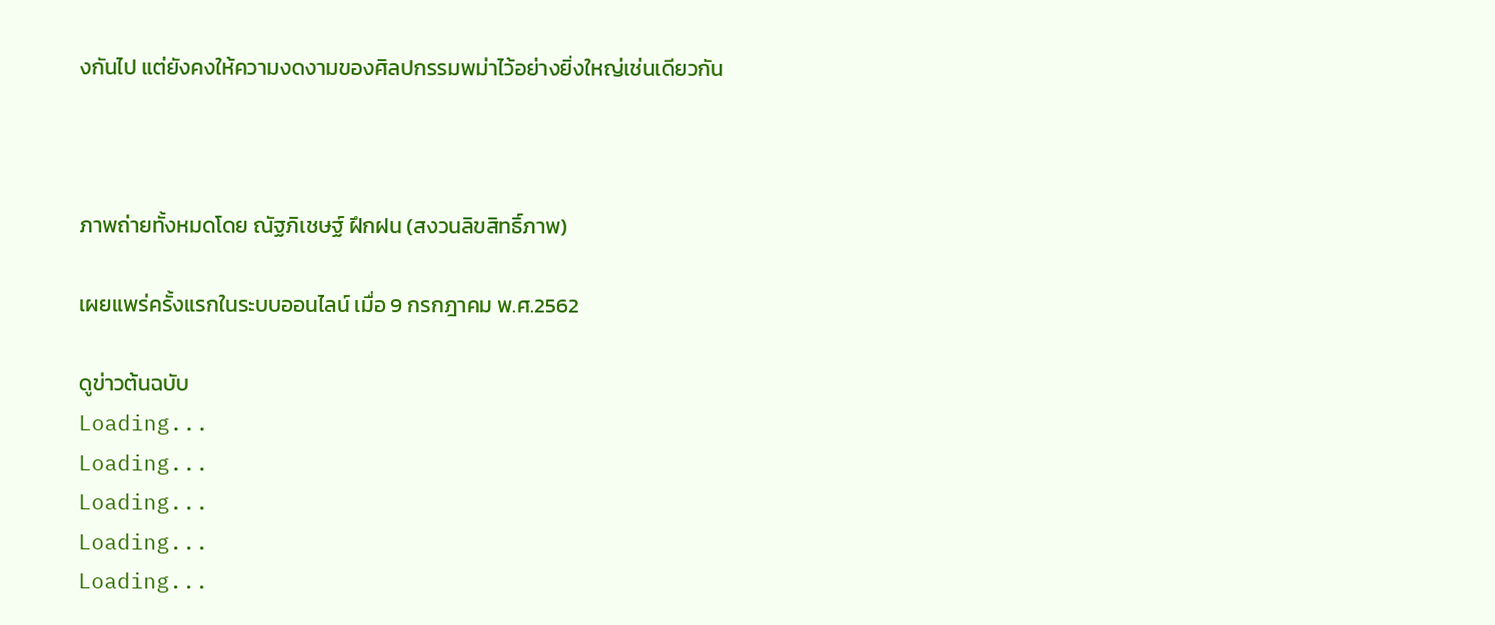งกันไป แต่ยังคงให้ความงดงามของศิลปกรรมพม่าไว้อย่างยิ่งใหญ่เช่นเดียวกัน



ภาพถ่ายทั้งหมดโดย ณัฐภิเชษฐ์ ฝึกฝน (สงวนลิขสิทธิ์ภาพ)

เผยแพร่ครั้งแรกในระบบออนไลน์ เมื่อ 9 กรกฎาคม พ.ศ.2562

ดูข่าวต้นฉบับ
Loading...
Loading...
Loading...
Loading...
Loading...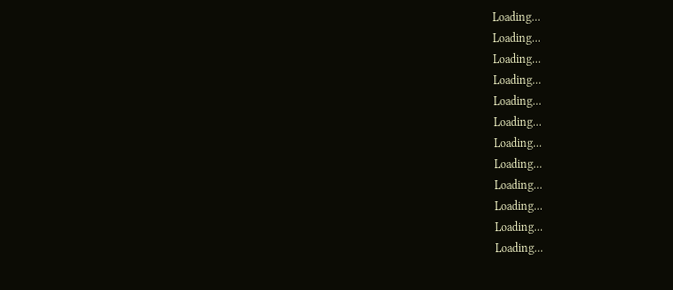Loading...
Loading...
Loading...
Loading...
Loading...
Loading...
Loading...
Loading...
Loading...
Loading...
Loading...
Loading...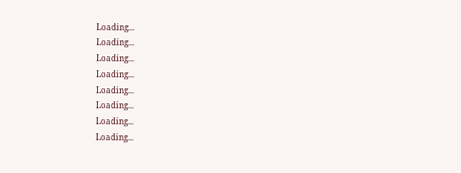Loading...
Loading...
Loading...
Loading...
Loading...
Loading...
Loading...
Loading...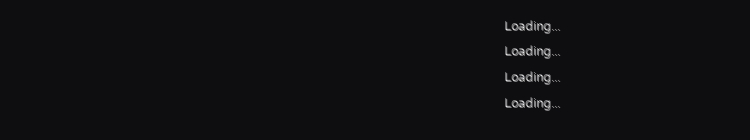Loading...
Loading...
Loading...
Loading...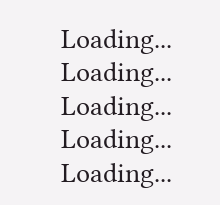Loading...
Loading...
Loading...
Loading...
Loading...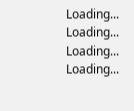Loading...
Loading...
Loading...
Loading...